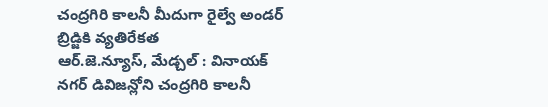చంద్రగిరి కాలనీ మీదుగా రైల్వే అండర్ బ్రిడ్జికి వ్యతిరేకత
ఆర్.జె.న్యూస్, మేడ్చల్ : వినాయక్ నగర్ డివిజన్లోని చంద్రగిరి కాలనీ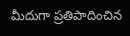మీదుగా ప్రతిపాదించిన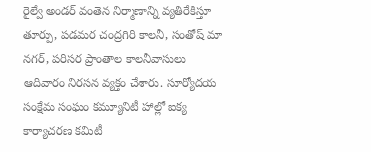రైల్వే అండర్ వంతెన నిర్మాణాన్ని వ్యతిరేకిస్తూ తూర్పు, పడమర చంద్రగిరి కాలనీ, సంతోష్ మా నగర్, పరిసర ప్రాంతాల కాలనీవాసులు ఆదివారం నిరసన వ్యక్తం చేశారు. సూర్యోదయ సంక్షేమ సంఘం కమ్యూనిటీ హాల్లో ఐక్య కార్యాచరణ కమిటీ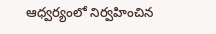ఆధ్వర్యంలో నిర్వహించిన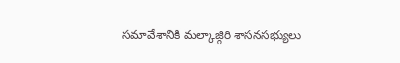సమావేశానికి మల్కాజ్గిరి శాసనసభ్యులు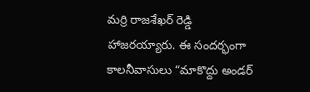మర్రి రాజశేఖర్ రెడ్డి హాజరయ్యారు. ఈ సందర్భంగా కాలనీవాసులు “మాకొద్దు అండర్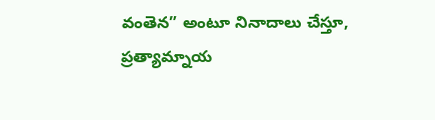వంతెన” అంటూ నినాదాలు చేస్తూ, ప్రత్యామ్నాయ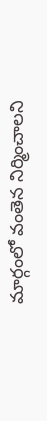మార్గంలో వంతెన నిర్మించాలని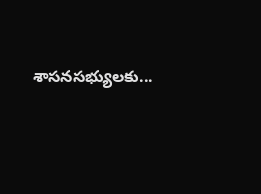శాసనసభ్యులకు...